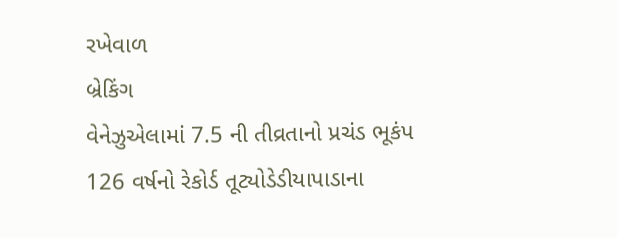રખેવાળ
બ્રેકિંગ
વેનેઝુએલામાં 7.5 ની તીવ્રતાનો પ્રચંડ ભૂકંપ 126 વર્ષનો રેકોર્ડ તૂટ્યોડેડીયાપાડાના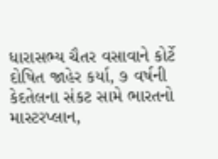ધારાસભ્ય ચૈતર વસાવાને કોર્ટે દોષિત જાહેર કર્યા, ૭ વર્ષની કેદતેલના સંકટ સામે ભારતનો માસ્ટરપ્લાન,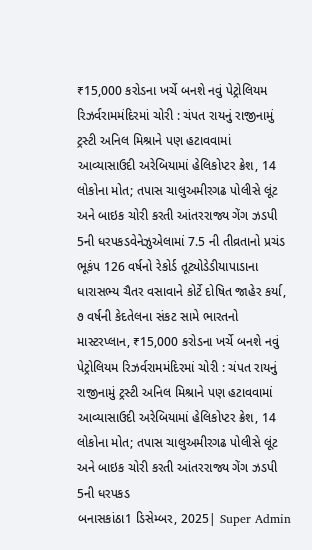₹15,000 કરોડના ખર્ચે બનશે નવું પેટ્રોલિયમ રિઝર્વરામમંદિરમાં ચોરી : ચંપત રાયનું રાજીનામું ટ્રસ્ટી અનિલ મિશ્રાને પણ હટાવવામાં આવ્યાસાઉદી અરેબિયામાં હેલિકોપ્ટર ક્રેશ, 14 લોકોના મોત; તપાસ ચાલુઅમીરગઢ પોલીસે લૂંટ અને બાઇક ચોરી કરતી આંતરરાજ્ય ગેંગ ઝડપી 5ની ધરપકડવેનેઝુએલામાં 7.5 ની તીવ્રતાનો પ્રચંડ ભૂકંપ 126 વર્ષનો રેકોર્ડ તૂટ્યોડેડીયાપાડાના ધારાસભ્ય ચૈતર વસાવાને કોર્ટે દોષિત જાહેર કર્યા, ૭ વર્ષની કેદતેલના સંકટ સામે ભારતનો માસ્ટરપ્લાન, ₹15,000 કરોડના ખર્ચે બનશે નવું પેટ્રોલિયમ રિઝર્વરામમંદિરમાં ચોરી : ચંપત રાયનું રાજીનામું ટ્રસ્ટી અનિલ મિશ્રાને પણ હટાવવામાં આવ્યાસાઉદી અરેબિયામાં હેલિકોપ્ટર ક્રેશ, 14 લોકોના મોત; તપાસ ચાલુઅમીરગઢ પોલીસે લૂંટ અને બાઇક ચોરી કરતી આંતરરાજ્ય ગેંગ ઝડપી 5ની ધરપકડ
બનાસકાંઠા1 ડિસેમ્બર, 2025| Super Admin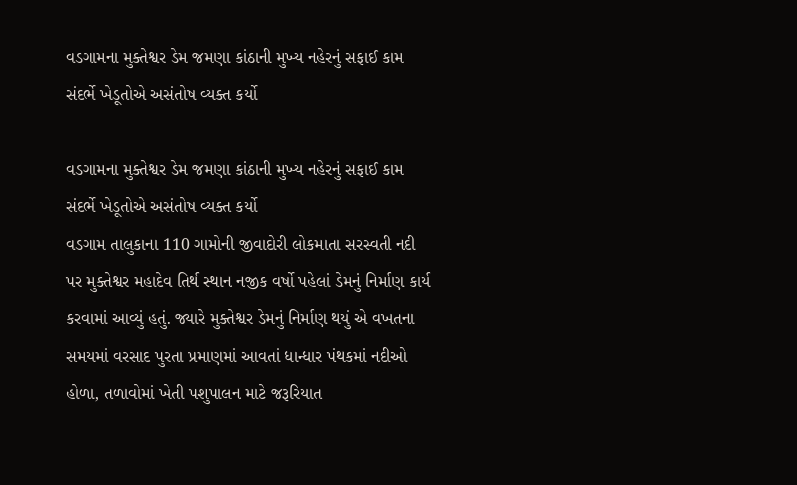વડગામના મુક્તેશ્વર ડેમ જમણા કાંઠાની મુખ્ય નહેરનું સફાઈ કામ સંદર્ભે ખેડૂતોએ અસંતોષ વ્યક્ત કર્યો

વડગામના મુક્તેશ્વર ડેમ જમણા કાંઠાની મુખ્ય નહેરનું સફાઈ કામ સંદર્ભે ખેડૂતોએ અસંતોષ વ્યક્ત કર્યો
વડગામ તાલુકાના 110 ગામોની જીવાદોરી લોકમાતા સરસ્વતી નદી પર મુક્તેશ્વર મહાદેવ તિર્થ સ્થાન નજીક વર્ષો પહેલાં ડેમનું નિર્માણ કાર્ય કરવામાં આવ્યું હતું. જ્યારે મુક્તેશ્વર ડેમનું નિર્માણ થયું એ વખતના સમયમાં વરસાદ પુરતા પ્રમાણમાં આવતાં ધાન્ધાર પંથકમાં નદીઓ હોળા, તળાવોમાં ખેતી પશુપાલન માટે જરૂરિયાત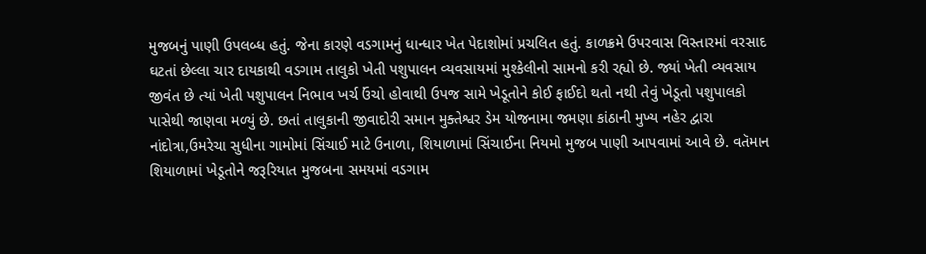મુજબનું પાણી ઉપલબ્ધ હતું. જેના કારણે વડગામનું ધાન્ધાર ખેત પેદાશોમાં પ્રચલિત હતું. કાળક્રમે ઉપરવાસ વિસ્તારમાં વરસાદ ઘટતાં છેલ્લા ચાર દાયકાથી વડગામ તાલુકો ખેતી પશુપાલન વ્યવસાયમાં મુશ્કેલીનો સામનો કરી રહ્યો છે. જ્યાં ખેતી વ્યવસાય જીવંત છે ત્યાં ખેતી પશુપાલન નિભાવ ખર્ચ ઉંચો હોવાથી ઉપજ સામે ખેડૂતોને કોઈ ફાઈદો થતો નથી તેવું ખેડૂતો પશુપાલકો પાસેથી જાણવા મળ્યું છે. છતાં તાલુકાની જીવાદોરી સમાન મુક્તેશ્વર ડેમ યોજનામા જમણા કાંઠાની મુખ્ય નહેર દ્વારા નાંદોત્રા,ઉમરેચા સુધીના ગામોમાં સિંચાઈ માટે ઉનાળા, શિયાળામાં સિંચાઈના નિયમો મુજબ પાણી આપવામાં આવે છે. વતૅમાન શિયાળામાં ખેડૂતોને જરૂરિયાત મુજબના સમયમાં વડગામ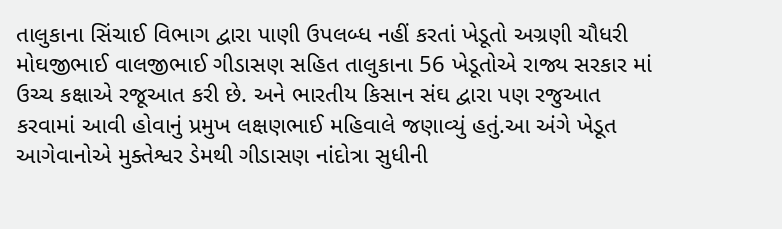તાલુકાના સિંચાઈ વિભાગ દ્વારા પાણી ઉપલબ્ધ નહીં કરતાં ખેડૂતો અગ્રણી ચૌધરી મોઘજીભાઈ વાલજીભાઈ ગીડાસણ સહિત તાલુકાના 56 ખેડૂતોએ રાજ્ય સરકાર માં ઉચ્ચ કક્ષાએ રજૂઆત કરી છે. અને ભારતીય કિસાન સંઘ દ્વારા પણ રજુઆત કરવામાં આવી હોવાનું પ્રમુખ લક્ષણભાઈ મહિવાલે જણાવ્યું હતું.આ અંગે ખેડૂત આગેવાનોએ મુક્તેશ્વર ડેમથી ગીડાસણ નાંદોત્રા સુધીની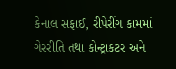કેનાલ સફાઈ, રીપેરીંગ કામમાં ગેરરીતિ તથા કોન્ટ્રાકટર અને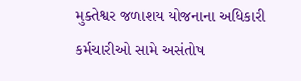મુક્તેશ્વર જળાશય યોજનાના અધિકારી કર્મચારીઓ સામે અસંતોષ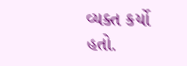વ્યક્ત કર્યો હતો.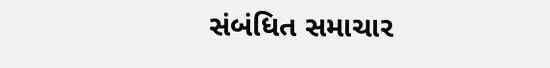સંબંધિત સમાચાર